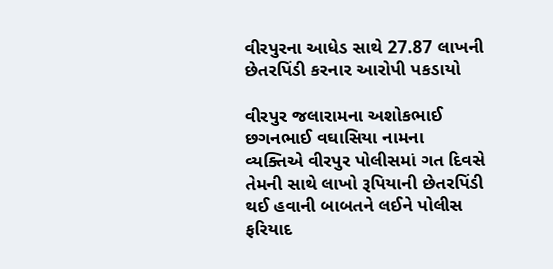વીરપુરના આધેડ સાથે 27.87 લાખની છેતરપિંડી કરનાર આરોપી પકડાયો

વીરપુર જલારામના અશોકભાઈ છગનભાઈ વઘાસિયા નામના વ્યક્તિએ વીરપુર પોલીસમાં ગત દિવસે તેમની સાથે લાખો રૂપિયાની છેતરપિંડી થઈ હવાની બાબતને લઈને પોલીસ ફરિયાદ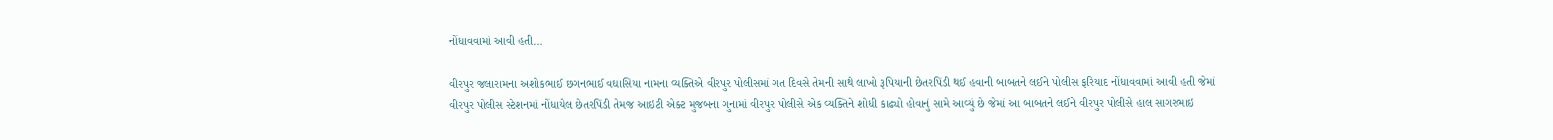નોંધાવવામાં આવી હતી…

વીરપુર જલારામના અશોકભાઈ છગનભાઈ વઘાસિયા નામના વ્યક્તિએ વીરપુર પોલીસમાં ગત દિવસે તેમની સાથે લાખો રૂપિયાની છેતરપિંડી થઈ હવાની બાબતને લઈને પોલીસ ફરિયાદ નોંધાવવામાં આવી હતી જેમાં વીરપુર પોલીસ સ્ટેશનમાં નોંધાયેલ છેતરપિંડી તેમજ આઇટી એક્ટ મુજબના ગુનામાં વીરપુર પોલીસે એક વ્યક્તિને શોધી કાઢ્યો હોવાનું સામે આવ્યું છે જેમાં આ બાબતને લઈને વીરપુર પોલીસે હાલ સાગરભાઇ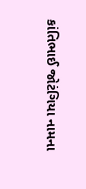કાંતિભાઈ જોટંગિયા નામના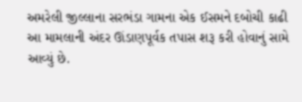અમરેલી જીલ્લાના સરભંડા ગામના એક ઈસમને દબોચી કાઢી આ મામલાની અંદર ઊંડાણપૂર્વક તપાસ શરૂ કરી હોવાનું સામે આવ્યું છે.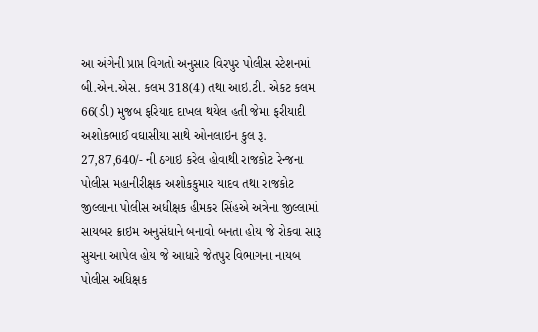આ અંગેની પ્રાપ્ત વિગતો અનુસાર વિરપુર પોલીસ સ્ટેશનમાં બી.એન.એસ. કલમ 318(4) તથા આઇ.ટી. એકટ કલમ 66(ડી) મુજબ ફરિયાદ દાખલ થયેલ હતી જેમા ફરીયાદી અશોકભાઈ વઘાસીયા સાથે ઓનલાઇન કુલ રૂ. 27,87,640/- ની ઠગાઇ કરેલ હોવાથી રાજકોટ રેન્જના પોલીસ મહાનીરીક્ષક અશોકકુમાર યાદવ તથા રાજકોટ જીલ્લાના પોલીસ અધીક્ષક હીમકર સિંહએ અત્રેના જીલ્લામાં સાયબર ક્રાઇમ અનુસંધાને બનાવો બનતા હોય જે રોકવા સારૂ સુચના આપેલ હોય જે આધારે જેતપુર વિભાગના નાયબ પોલીસ અધિક્ષક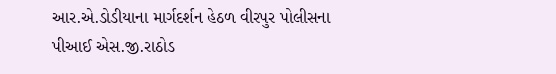આર.એ.ડોડીયાના માર્ગદર્શન હેઠળ વીરપુર પોલીસના પીઆઈ એસ.જી.રાઠોડ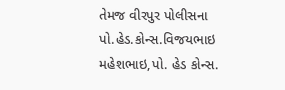તેમજ વીરપુર પોલીસના પો.હેડ.કોન્સ.વિજયભાઇ મહેશભાઇ,પો. હેડ કોન્સ.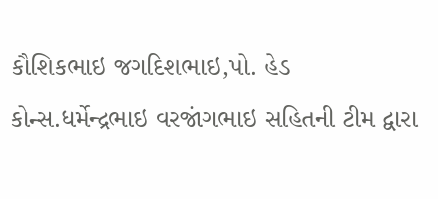કૌશિકભાઇ જગદિશભાઇ,પો. હેડ કોન્સ.ધર્મેન્દ્રભાઇ વરજાંગભાઇ સહિતની ટીમ દ્વારા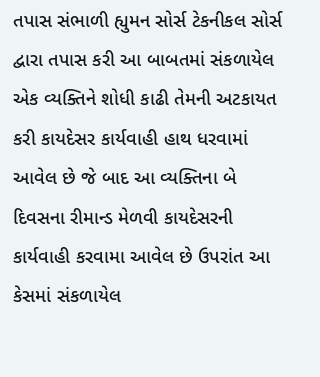તપાસ સંભાળી હ્યુમન સોર્સ ટેકનીકલ સોર્સ દ્વારા તપાસ કરી આ બાબતમાં સંકળાયેલ એક વ્યક્તિને શોધી કાઢી તેમની અટકાયત કરી કાયદેસર કાર્યવાહી હાથ ધરવામાં આવેલ છે જે બાદ આ વ્યક્તિના બે દિવસના રીમાન્ડ મેળવી કાયદેસરની કાર્યવાહી કરવામા આવેલ છે ઉપરાંત આ કેસમાં સંકળાયેલ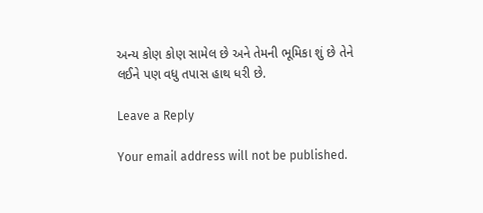અન્ય કોણ કોણ સામેલ છે અને તેમની ભૂમિકા શું છે તેને લઈને પણ વધુ તપાસ હાથ ધરી છે.

Leave a Reply

Your email address will not be published.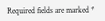Required fields are marked *